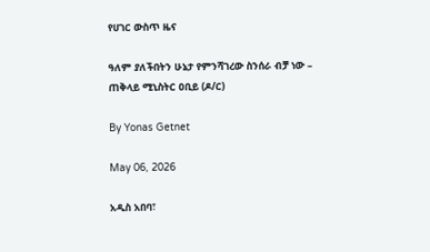የሀገር ውስጥ ዜና

ዓለም ያለችበትን ሁኔታ የምንሻገረው ስንሰራ ብቻ ነው – ጠቅላይ ሚኒስትር ዐቢይ (ዶ/ር)

By Yonas Getnet

May 06, 2026

አዲስ አበባ፣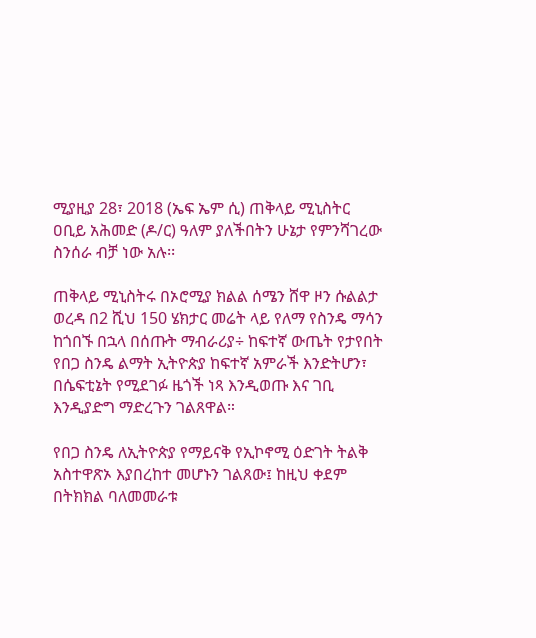ሚያዚያ 28፣ 2018 (ኤፍ ኤም ሲ) ጠቅላይ ሚኒስትር ዐቢይ አሕመድ (ዶ/ር) ዓለም ያለችበትን ሁኔታ የምንሻገረው ስንሰራ ብቻ ነው አሉ፡፡

ጠቅላይ ሚኒስትሩ በኦሮሚያ ክልል ሰሜን ሸዋ ዞን ሱልልታ ወረዳ በ2 ሺህ 150 ሄክታር መሬት ላይ የለማ የስንዴ ማሳን ከጎበኙ በኋላ በሰጡት ማብራሪያ÷ ከፍተኛ ውጤት የታየበት የበጋ ስንዴ ልማት ኢትዮጵያ ከፍተኛ አምራች እንድትሆን፣ በሴፍቲኔት የሚደገፉ ዜጎች ነጻ እንዲወጡ እና ገቢ እንዲያድግ ማድረጉን ገልጸዋል።

የበጋ ስንዴ ለኢትዮጵያ የማይናቅ የኢኮኖሚ ዕድገት ትልቅ አስተዋጽኦ እያበረከተ መሆኑን ገልጸው፤ ከዚህ ቀደም በትክክል ባለመመራቱ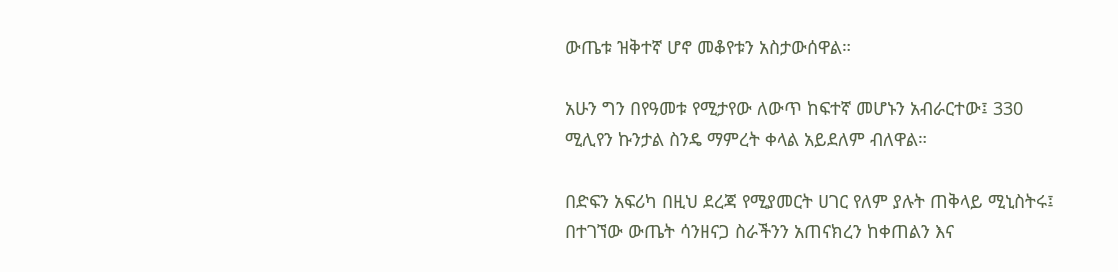ውጤቱ ዝቅተኛ ሆኖ መቆየቱን አስታውሰዋል።

አሁን ግን በየዓመቱ የሚታየው ለውጥ ከፍተኛ መሆኑን አብራርተው፤ 330 ሚሊየን ኩንታል ስንዴ ማምረት ቀላል አይደለም ብለዋል።

በድፍን አፍሪካ በዚህ ደረጃ የሚያመርት ሀገር የለም ያሉት ጠቅላይ ሚኒስትሩ፤ በተገኘው ውጤት ሳንዘናጋ ስራችንን አጠናክረን ከቀጠልን እና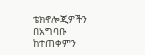ቴክኖሎጂዎችን በአግባቡ ከተጠቀምን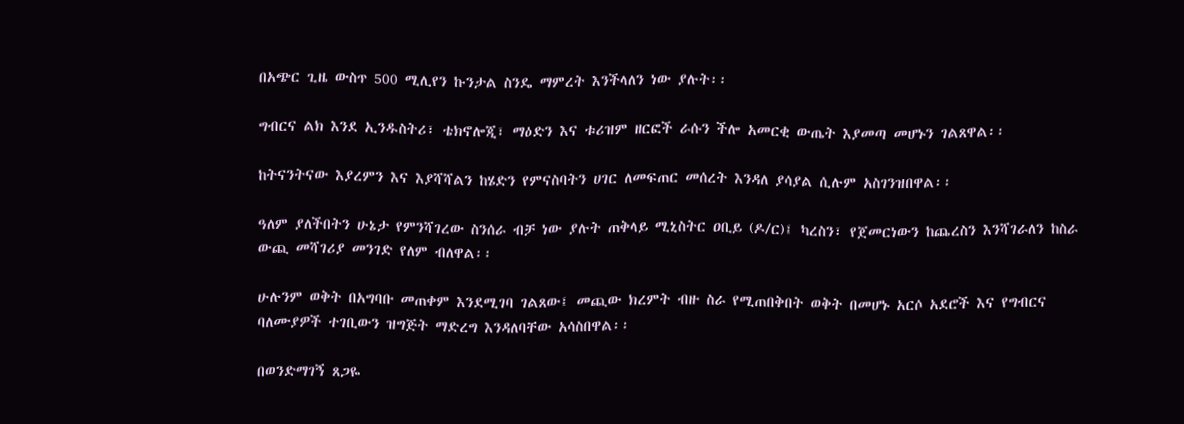በአጭር ጊዜ ውስጥ 500 ሚሊየን ኩንታል ስንዴ ማምረት እንችላለን ነው ያሉት፡፡

ግብርና ልክ እንደ ኢንዱስትሪ፣ ቴክኖሎጂ፣ ማዕድን እና ቱሪዝም ዘርፎች ራሱን ችሎ አመርቂ ውጤት እያመጣ መሆኑን ገልጸዋል፡፡

ከትናንትናው እያረምን እና እያሻሻልን ከሄድን የምናስባትን ሀገር ለመፍጠር መሰረት እንዳለ ያሳያል ሲሉም አስገንዝበዋል፡፡

ዓለም ያለችበትን ሁኔታ የምንሻገረው ስንሰራ ብቻ ነው ያሉት ጠቅላይ ሚኒስትር ዐቢይ (ዶ/ር)፤ ካረስን፣ የጀመርነውን ከጨረስን እንሻገራለን ከስራ ውጪ መሻገሪያ መንገድ የለም ብለዋል፡፡

ሁሉንም ወቅት በአግባቡ መጠቀም እንደሚገባ ገልጸው፤ መጪው ክረምት ብዙ ስራ የሚጠበቅበት ወቅት በመሆኑ አርሶ አደሮች እና የግብርና ባለሙያዎች ተገቢውን ዝግጅት ማድረግ እንዳለባቸው አሳስበዋል፡፡

በወንድማገኝ ጸጋዬ